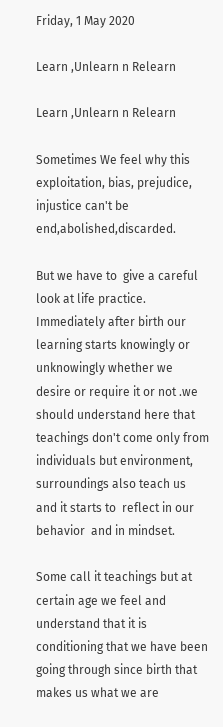Friday, 1 May 2020

Learn ,Unlearn n Relearn

Learn ,Unlearn n Relearn

Sometimes We feel why this exploitation, bias, prejudice, injustice can't be end,abolished,discarded.

But we have to  give a careful look at life practice. Immediately after birth our learning starts knowingly or unknowingly whether we desire or require it or not .we should understand here that teachings don't come only from individuals but environment, surroundings also teach us and it starts to  reflect in our behavior  and in mindset.

Some call it teachings but at certain age we feel and understand that it is conditioning that we have been going through since birth that makes us what we are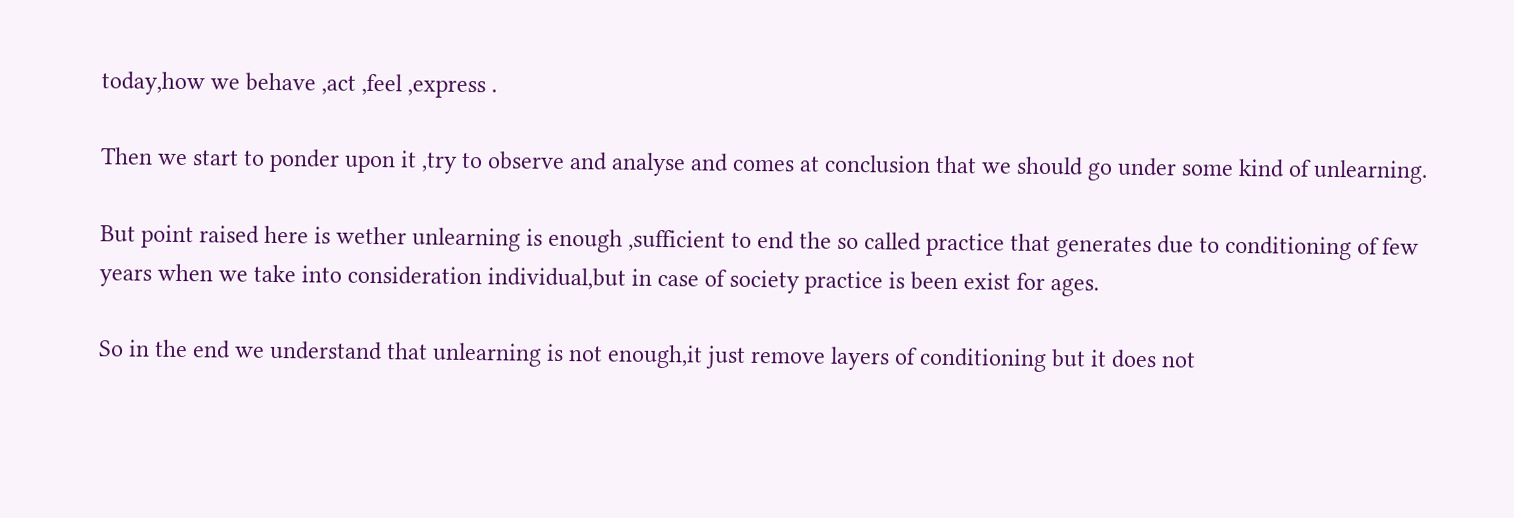today,how we behave ,act ,feel ,express .

Then we start to ponder upon it ,try to observe and analyse and comes at conclusion that we should go under some kind of unlearning.

But point raised here is wether unlearning is enough ,sufficient to end the so called practice that generates due to conditioning of few years when we take into consideration individual,but in case of society practice is been exist for ages.

So in the end we understand that unlearning is not enough,it just remove layers of conditioning but it does not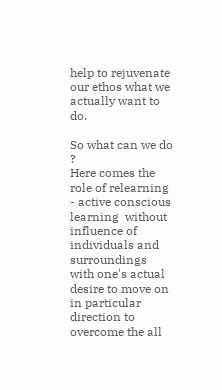help to rejuvenate our ethos what we actually want to do.

So what can we do ?
Here comes the role of relearning - active conscious  learning  without  influence of  individuals and surroundings  with one's actual desire to move on in particular direction to overcome the all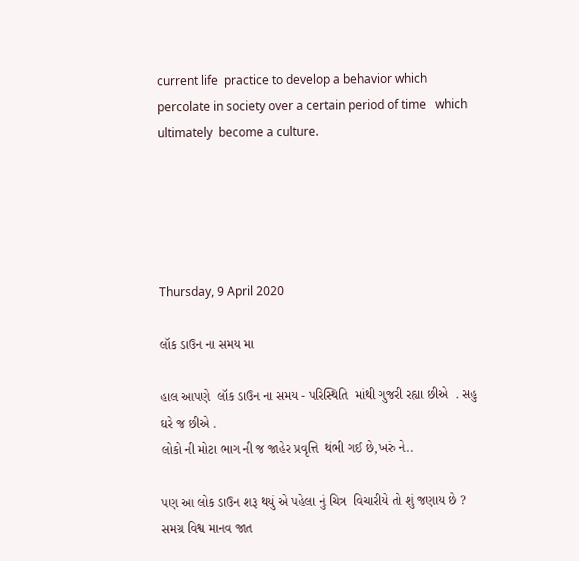current life  practice to develop a behavior which percolate in society over a certain period of time   which ultimately  become a culture.





Thursday, 9 April 2020

લૉક ડાઉન ના સમય મા

હાલ આપણે  લૉક ડાઉન ના સમય - પરિસ્થિતિ  માંથી ગુજરી રહ્યા છીએ  . સહુ ઘરે જ છીએ .
લોકો ની મોટા ભાગ ની જ જાહેર પ્રવૃત્તિ  થંભી ગઈ છે,ખરું ને..

પણ આ લોક ડાઉન શરૂ થયું એ પહેલા નું ચિત્ર  વિચારીયે તો શું જણાય છે ?
સમગ્ર વિશ્વ માનવ જાત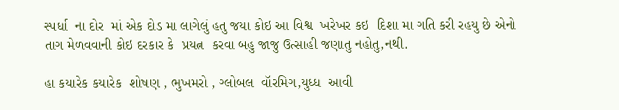સ્પર્ધા  ના દોર  માં એક દોડ મા લાગેલું હતુ જયા કોઇ આ વિશ્વ  ખરેખર કઇ  દિશા મા ગતિ કરી રહયુ છે એનો  તાગ મેળવવાની કોઇ દરકાર કે  પ્રયત્ન  કરવા બહુ જાજુ ઉત્સાહી જણાતુ નહોતુ,નથી.

હા કયારેક કયારેક  શોષણ , ભુખમરો , ગ્લોબલ  વૉરમિગ,યુધ્ધ  આવી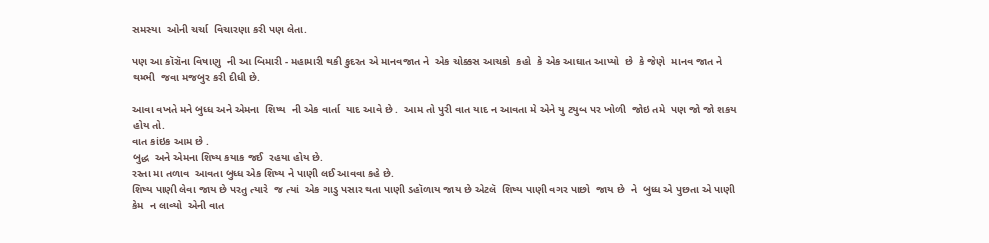સમસ્યા  ઓની ચર્ચા  વિચારણા કરી પણ લેતા.

પણ આ કૉરૉના વિષાણુ  ની આ બિમારી - મહામારી થકી કુદરત એ માનવજાત ને  એક ચોક્કસ આચકો  કહો  કે એક આઘાત આપ્યો  છે  કે જેણે  માનવ જાત ને  થમ્ભી  જવા મજબુર કરી દીધી છે.

આવા વખતે મને બુધ્ધ અને એમના  શિષ્ય  ની એક વાર્તા  યાદ આવે છે .  આમ તો પુરી વાત યાદ ન આવતા મે એને યુ ટયુબ પર ખોળી  જોઇ તમે  પણ જો જો શકય હોય તો.
વાત કાંઇક આમ છે .
બુદ્ધ  અને એમના શિષ્ય કયાક જઈ  રહયા હોય છે.
રસ્તા મા તળાવ  આવતા બુધ્ધ એક શિષ્ય ને પાણી લઈ આવવા કહે છે.
શિષ્ય પાણી લેવા જાય છે પરતુ ત્યારે  જ ત્યાં  એક ગાડુ પસાર થતા પાણી ડહૉળાય જાય છે એટલૅ  શિષ્ય પાણી વગર પાછો  જાય છે  ને  બુધ્ધ એ પુછતા એ પાણી કેમ  ન લાવ્યો  એની વાત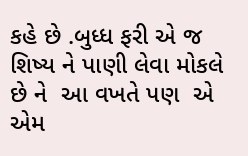કહે છે .બુધ્ધ ફરી એ જ શિષ્ય ને પાણી લેવા મોકલે છે ને  આ વખતે પણ  એ એમ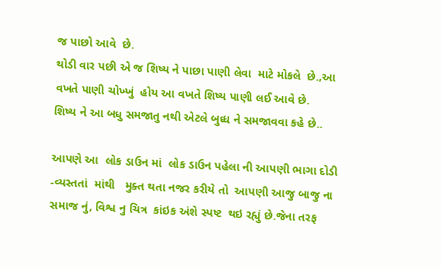જ પાછો આવે  છે.
થોડી વાર પછી એ જ શિષ્ય ને પાછા પાણી લેવા  માટે મોકલે  છે.,આ વખતે પાણી ચોખ્ખું  હોય આ વખતે શિષ્ય પાણી લઈ આવે છે.
શિષ્ય ને આ બધુ સમજાતુ નથી એટલે બુધ્ધ ને સમજાવવા કહે છે..

આપણે આ  લોક ડાઉન માં  લોક ડાઉન પહેલા ની આપણી ભાગા દોડી -વ્યસ્તતાં  માંથી   મુક્ત થતા નજર કરીયે તો  આપણી આજુ બાજુ ના સમાજ નું, વિશ્વ નુ ચિત્ર  કાંઇક અંશે સ્પષ્ટ  થઇ રહ્યું છે.જેના તરફ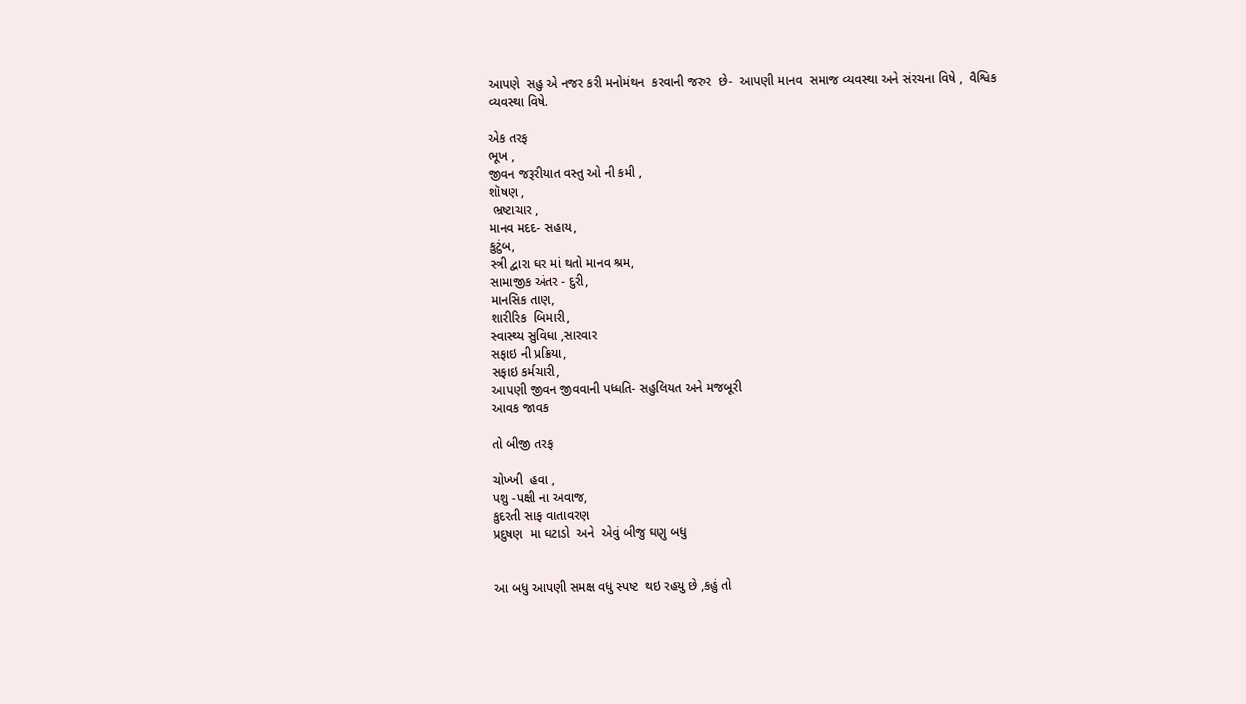આપણે  સહુ એ નજર કરી મનોમંથન  કરવાની જરુર  છે-  આપણી માનવ  સમાજ વ્યવસ્થા અને સંરચના વિષે ,  વૈશ્વિક વ્યવસ્થા વિષે.

એક તરફ
ભૂખ ,
જીવન જરૂરીયાત વસ્તુ ઓ ની કમી ,
શૉષણ ,
 ભ્રષ્ટાચાર ,
માનવ મદદ- સહાય,
કુટુંબ,
સ્ત્રી દ્વારા ઘર માં થતો માનવ શ્રમ,
સામાજીક અંતર - દુરી,
માનસિક તાણ,
શારીરિક  બિમારી,
સ્વાસ્થ્ય સુવિધા ,સારવાર
સફાઇ ની પ્રક્રિયા,
સફાઇ કર્મચારી,
આપણી જીવન જીવવાની પધ્ધતિ- સહુલિયત અને મજબૂરી
આવક જાવક

તો બીજી તરફ

ચોખ્ખી  હવા ,
પશુ -પક્ષી ના અવાજ,
કુદરતી સાફ વાતાવરણ
પ્રદુષણ  મા ઘટાડો  અને  એવું બીજુ ઘણુ બધુ


આ બધુ આપણી સમક્ષ વધુ સ્પષ્ટ  થઇ રહયુ છે ,કહું તો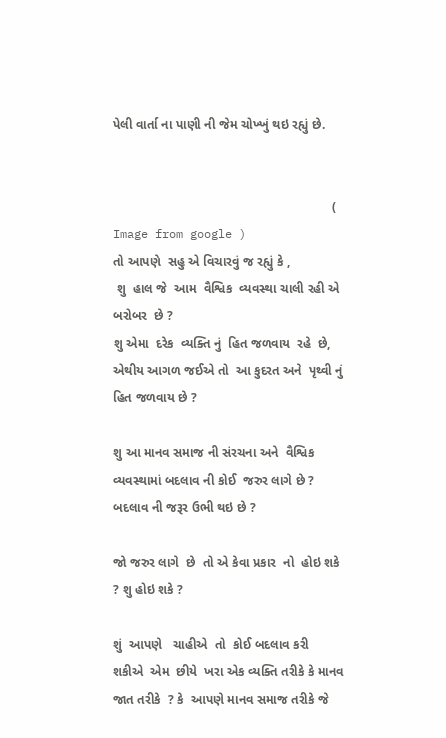પેલી વાર્તા ના પાણી ની જેમ ચોખ્ખું થઇ રહ્યું છે.


                                                             ( Image from google )
તો આપણે  સહુ એ વિચારવું જ રહ્યું કે ,
 શુ  હાલ જે  આમ  વૈશ્વિક  વ્યવસ્થા ચાલી રહી એ બરોબર  છે ?
શુ એમા  દરેક  વ્યક્તિ નું  હિત જળવાય  રહે  છે, એથીય આગળ જઈએ તો  આ કુદરત અને  પૃથ્વી નું  હિત જળવાય છે ?

શુ આ માનવ સમાજ ની સંરચના અને  વૈશ્વિક  વ્યવસ્થામાં બદલાવ ની કોઈ  જરુર લાગે છે ?  બદલાવ ની જરૂર ઉભી થઇ છે ?

જો જરુર લાગે  છે  તો એ કેવા પ્રકાર  નો  હોઇ શકે  ? શુ હોઇ શકે ?

શું  આપણે   ચાહીએ  તો  કોઈ બદલાવ કરી  શકીએ  એમ  છીયે  ખરા એક વ્યક્તિ તરીકે કે માનવ જાત તરીકે  ? કે  આપણે માનવ સમાજ તરીકે જે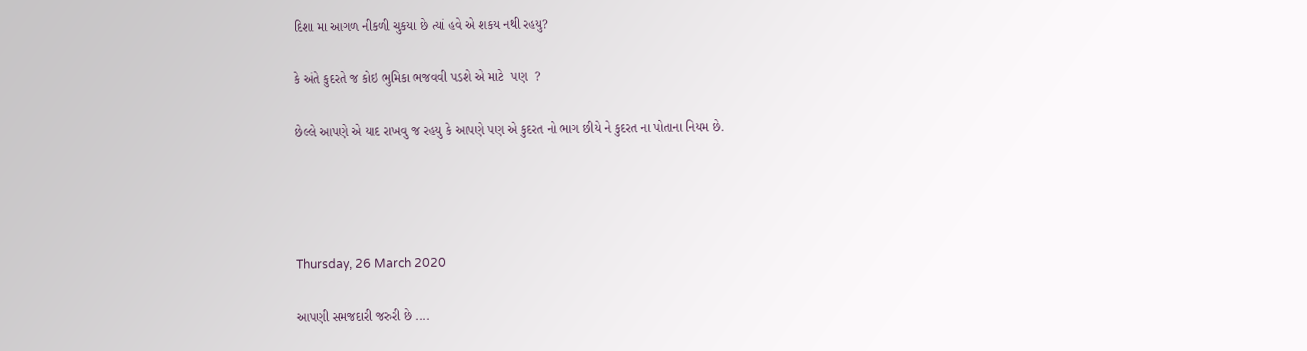દિશા મા આગળ નીકળી ચુકયા છે ત્યાં હવે એ શકય નથી રહયુ?

કે અંતે કુદરતે જ કોઇ ભુમિકા ભજવવી પડશે એ માટે  પણ  ?

છેલ્લે આપણે એ યાદ રાખવુ જ રહયુ કે આપણે પણ એ કુદરત નો ભાગ છીયે ને કુદરત ના પોતાના નિયમ છે.




Thursday, 26 March 2020

આપણી સમજદારી જરુરી છે ....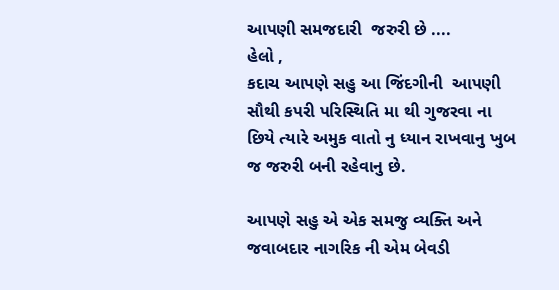આપણી સમજદારી  જરુરી છે ....
હેલો ,
કદાચ આપણે સહુ આ જિંદગીની  આપણી સૌથી કપરી પરિસ્થિતિ મા થી ગુજરવા ના છિયે ત્યારે અમુક વાતો નુ ધ્યાન રાખવાનુ ખુબ જ જરુરી બની રહેવાનુ છે.

આપણે સહુ એ એક સમજુ વ્યક્તિ અને જવાબદાર નાગરિક ની એમ બેવડી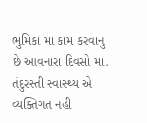ભુમિકા મા કામ કરવાનુ છે આવનારા દિવસો મા.
તંદુરસ્તી સ્વાસ્થ્ય એ વ્યક્તિગત નહી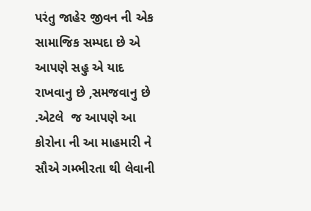પરંતુ જાહેર જીવન ની એક સામાજિક સમ્પદા છે એ આપણે સહુ એ યાદ રાખવાનુ છે ,સમજવાનુ છે .એટલે  જ આપણે આ કોરોના ની આ માહમારી ને સૌએ ગમ્ભીરતા થી લેવાની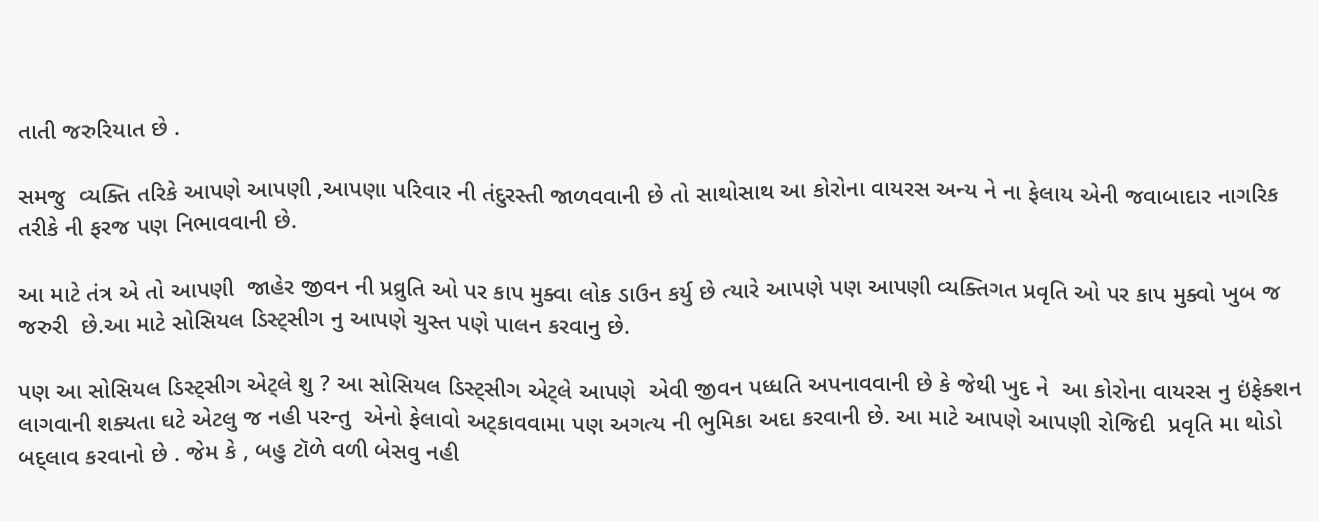તાતી જરુરિયાત છે .

સમજુ  વ્યક્તિ તરિકે આપણે આપણી ,આપણા પરિવાર ની તંદુરસ્તી જાળવવાની છે તો સાથોસાથ આ કોરોના વાયરસ અન્ય ને ના ફેલાય એની જવાબાદાર નાગરિક તરીકે ની ફરજ પણ નિભાવવાની છે.

આ માટે તંત્ર એ તો આપણી  જાહેર જીવન ની પ્રવ્રુતિ ઓ પર કાપ મુક્વા લોક ડાઉન કર્યુ છે ત્યારે આપણે પણ આપણી વ્યક્તિગત પ્રવૃતિ ઓ પર કાપ મુક્વો ખુબ જ જરુરી  છે.આ માટે સોસિયલ ડિસ્ટ્સીગ નુ આપણે ચુસ્ત પણે પાલન કરવાનુ છે.

પણ આ સોસિયલ ડિસ્ટ્સીગ એટ્લે શુ ? આ સોસિયલ ડિસ્ટ્સીગ એટ્લે આપણે  એવી જીવન પધ્ધતિ અપનાવવાની છે કે જેથી ખુદ ને  આ કોરોના વાયરસ નુ ઇંફેક્શન લાગવાની શક્યતા ઘટે એટલુ જ નહી પરન્તુ  એનો ફેલાવો અટ્કાવવામા પણ અગત્ય ની ભુમિકા અદા કરવાની છે. આ માટે આપણે આપણી રોજિદી  પ્રવૃતિ મા થોડો બદ્લાવ કરવાનો છે . જેમ કે , બહુ ટૉળે વળી બેસવુ નહી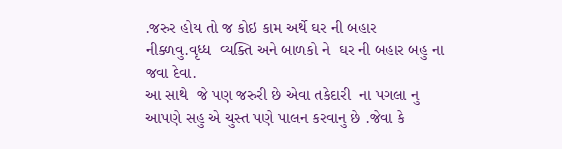.જરુર હોય તો જ કોઇ કામ અર્થે ઘર ની બહાર નીક્ળવુ.વૃધ્ધ  વ્યક્તિ અને બાળકો ને  ઘર ની બહાર બહુ ના જવા દેવા.
આ સાથે  જે પણ જરુરી છે એવા તકેદારી  ના પગલા નુ આપણે સહુ એ ચુસ્ત પણે પાલન કરવાનુ છે .જેવા કે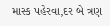માસ્ક પહેરવા,દર બે ત્રણ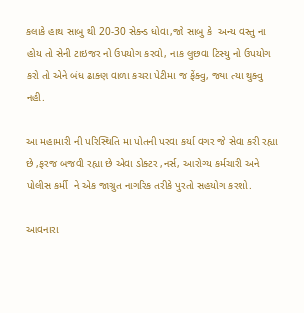કલાકે હાથ સાબુ થી 20-30 સેક્ન્ડ ધોવા,જો સાબુ કે  અન્ય વસ્તુ ના હોય તો સેની ટાઇજર નો ઉપયોગ કરવો, નાક લુછવા ટિસ્યુ નો ઉપયોગ કરો તો એને બંધ ઢાક્ણ વાળા કચરા પેટીમા જ ફેંક્વુ, જ્યા ત્યા થુક્વુ નહી.

આ મહામારી ની પરિસ્થિતિ મા પોતની પરવા કર્યા વગર જે સેવા કરી રહ્યા છે ,ફરજ બજવી રહ્યા છે એવા ડોક્ટર ,નર્સ, આરોગ્ય કર્મચારી અને પોલીસ કર્મી  ને એક જાગ્રુત નાગરિક તરીકે પુરતો સહયોગ કરશો.

આવનારા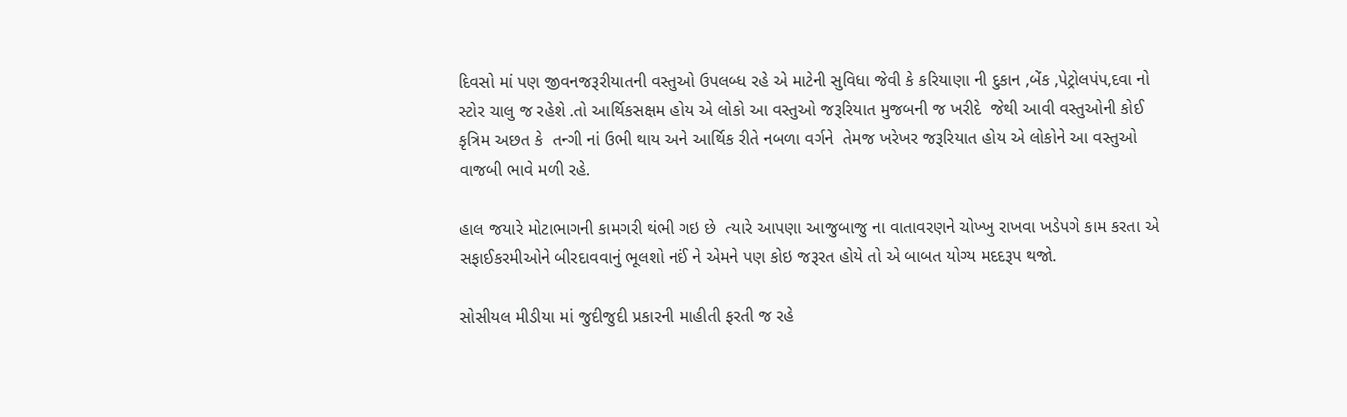દિવસો માં પણ જીવનજરૂરીયાતની વસ્તુઓ ઉપલબ્ધ રહે એ માટેની સુવિધા જેવી કે કરિયાણા ની દુકાન ,બેંક ,પેટ્રોલપંપ,દવા નો સ્ટોર ચાલુ જ રહેશે .તો આર્થિકસક્ષમ હોય એ લોકો આ વસ્તુઓ જરૂરિયાત મુજબની જ ખરીદે  જેથી આવી વસ્તુઓની કોઈ કૃત્રિમ અછત કે  તન્ગી નાં ઉભી થાય અને આર્થિક રીતે નબળા વર્ગને  તેમજ ખરેખર જરૂરિયાત હોય એ લોકોને આ વસ્તુઓ વાજબી ભાવે મળી રહે.

હાલ જયારે મોટાભાગની કામગરી થંભી ગઇ છે  ત્યારે આપણા આજુબાજુ ના વાતાવરણને ચોખ્ખુ રાખવા ખડેપગે કામ કરતા એ સફાઈકરમીઓને બીરદાવવાનું ભૂલશો નઈં ને એમને પણ કોઇ જરૂરત હોયે તો એ બાબત યોગ્ય મદદરૂપ થજો.

સોસીયલ મીડીયા માં જુદીજુદી પ્રકારની માહીતી ફરતી જ રહે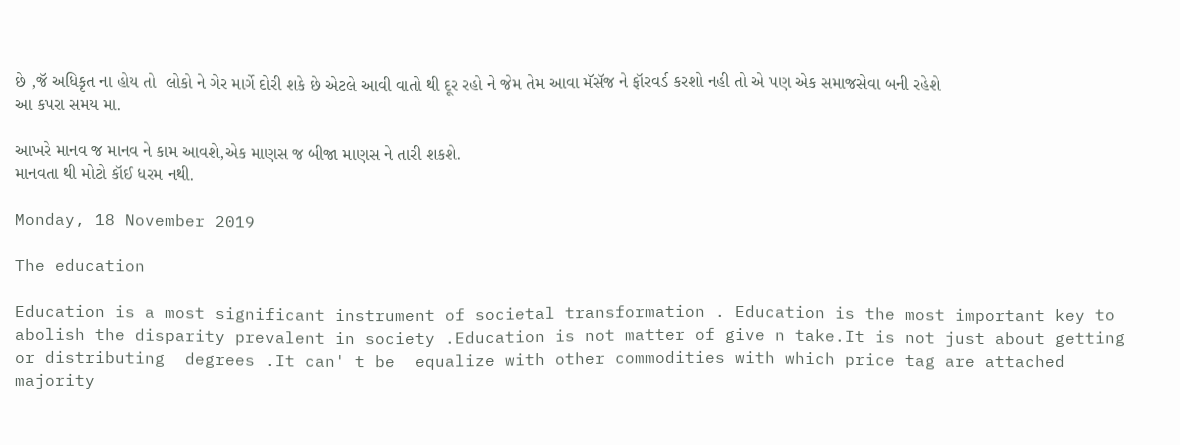છે ,જૅ અધિકૃત ના હોય તો  લોકો ને ગેર માર્ગે દોરી શકે છે એટલે આવી વાતો થી દૂર રહો ને જેમ તેમ આવા મૅસૅજ ને ફૉરવર્ડ કરશો નહી તો એ પણ એક સમાજસેવા બની રહેશે આ કપરા સમય મા.

આખરે માનવ જ માનવ ને કામ આવશે,એક માણસ જ બીજા માણસ ને તારી શકશે.
માનવતા થી મોટો કૉઈ ધરમ નથી.

Monday, 18 November 2019

The education

Education is a most significant instrument of societal transformation . Education is the most important key to abolish the disparity prevalent in society .Education is not matter of give n take.It is not just about getting or distributing  degrees .It can' t be  equalize with other commodities with which price tag are attached majority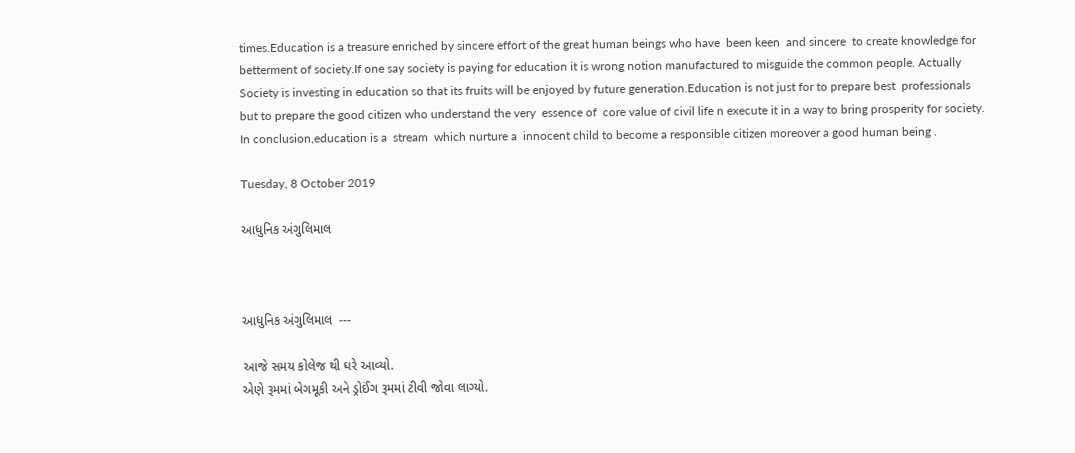times.Education is a treasure enriched by sincere effort of the great human beings who have  been keen  and sincere  to create knowledge for betterment of society.If one say society is paying for education it is wrong notion manufactured to misguide the common people. Actually Society is investing in education so that its fruits will be enjoyed by future generation.Education is not just for to prepare best  professionals  but to prepare the good citizen who understand the very  essence of  core value of civil life n execute it in a way to bring prosperity for society.
In conclusion,education is a  stream  which nurture a  innocent child to become a responsible citizen moreover a good human being .

Tuesday, 8 October 2019

આધુનિક અંગુલિમાલ



આધુનિક અંગુલિમાલ  ---

આજે સમય કોલેજ થી ઘરે આવ્યો.
એણે રૂમમાં બેગમૂકી અને ડ્રોઈંગ રૂમમાં ટીવી જોવા લાગ્યો.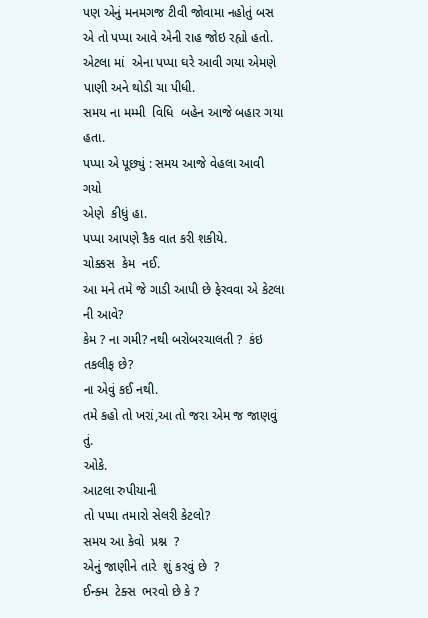પણ એનું મનમગજ ટીવી જોવામા નહોતું બસ એ તો પપ્પા આવે એની રાહ જોઇ રહ્યો હતો.
એટલા માં  એના પપ્પા ઘરે આવી ગયા એમણે  પાણી અને થોડી ચા પીધી.
સમય ના મમ્મી  વિધિ  બહેન આજે બહાર ગયા હતા.
પપ્પા એ પૂછ્યું : સમય આજે વેહલા આવી ગયો
એણે  કીધું હા.
પપ્પા આપણે કૈક વાત કરી શકીયે.
ચોક્કસ  કેમ  નઈ.
આ મને તમે જે ગાડી આપી છે ફેરવવા એ કેટલા ની આવે?
કેમ ? ના ગમી? નથી બરોબરચાલતી ?  કંઇ તકલીફ છે?
ના એવું કઈ નથી.
તમે કહો તો ખરાં,આ તો જરા એમ જ જાણવું તું.
ઓકે.
આટલા રુપીયાની
તો પપ્પા તમારો સેલરી કેટલો?
સમય આ કેવો  પ્રશ્ન  ?
એનું જાણીને તારે  શું કરવું છે  ?
ઈન્ક્મ  ટેક્સ  ભરવો છે કે ?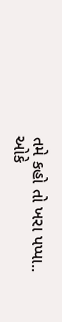તમે કહો તો ખરા પપ્પા..
ઓકે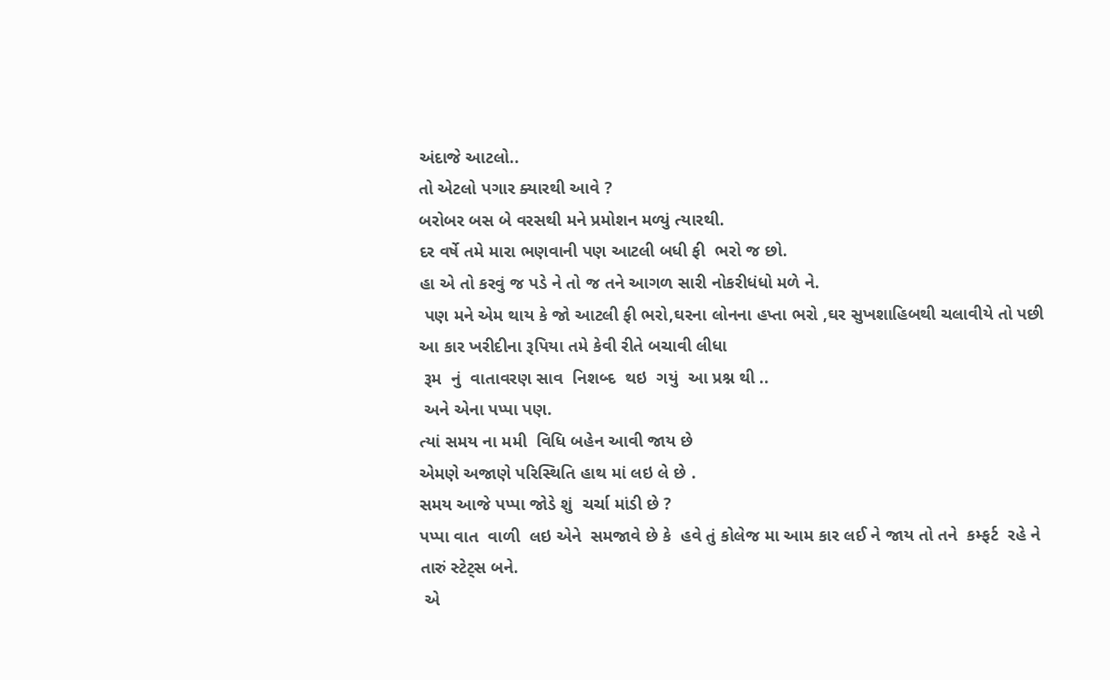અંદાજે આટલો..
તો એટલો પગાર ક્યારથી આવે ?
બરોબર બસ બે વરસથી મને પ્રમોશન મળ્યું ત્યારથી.
દર વર્ષે તમે મારા ભણવાની પણ આટલી બધી ફી  ભરો જ છો.
હા એ તો કરવું જ પડે ને તો જ તને આગળ સારી નોકરીધંધો મળે ને.
 પણ મને એમ થાય કે જો આટલી ફી ભરો,ઘરના લોનના હપ્તા ભરો ,ઘર સુખશાહિબથી ચલાવીયે તો પછી આ કાર ખરીદીના રૂપિયા તમે કેવી રીતે બચાવી લીધા
 રૂમ  નું  વાતાવરણ સાવ  નિશબ્દ  થઇ  ગયું  આ પ્રશ્ન થી ..
 અને એના પપ્પા પણ.
ત્યાં સમય ના મમી  વિધિ બહેન આવી જાય છે
એમણે અજાણે પરિસ્થિતિ હાથ માં લઇ લે છે .
સમય આજે પપ્પા જોડે શું  ચર્ચા માંડી છે ?
પપ્પા વાત  વાળી  લઇ એને  સમજાવે છે કે  હવે તું કોલેજ મા આમ કાર લઈ ને જાય તો તને  કમ્ફર્ટ  રહે ને તારું સ્ટેટ્સ બને.
 એ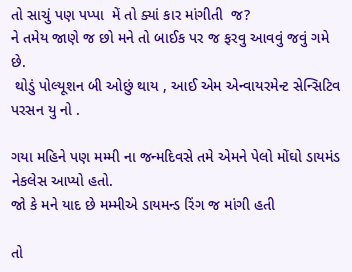તો સાચું પણ પપ્પા  મેં તો ક્યાં કાર માંગીતી  જ?
ને તમેય જાણે જ છો મને તો બાઈક પર જ ફરવુ આવવું જવું ગમે છે.
 થોડું પોલ્યૂશન બી ઓછું થાય , આઈ એમ એન્વાયરમેન્ટ સેન્સિટિવ પરસન યુ નો .

ગયા મહિને પણ મમ્મી ના જન્મદિવસે તમે એમને પેલો મોંઘો ડાયમંડ  નેકલેસ આપ્યો હતો.
જો કે મને યાદ છે મમ્મીએ ડાયમન્ડ રિંગ જ માંગી હતી

તો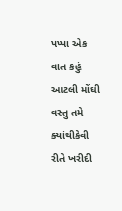પપ્પા એક વાત કહું આટલી મોંઘી વસ્તુ તમે ક્યાંથીકેવી રીતે ખરીદી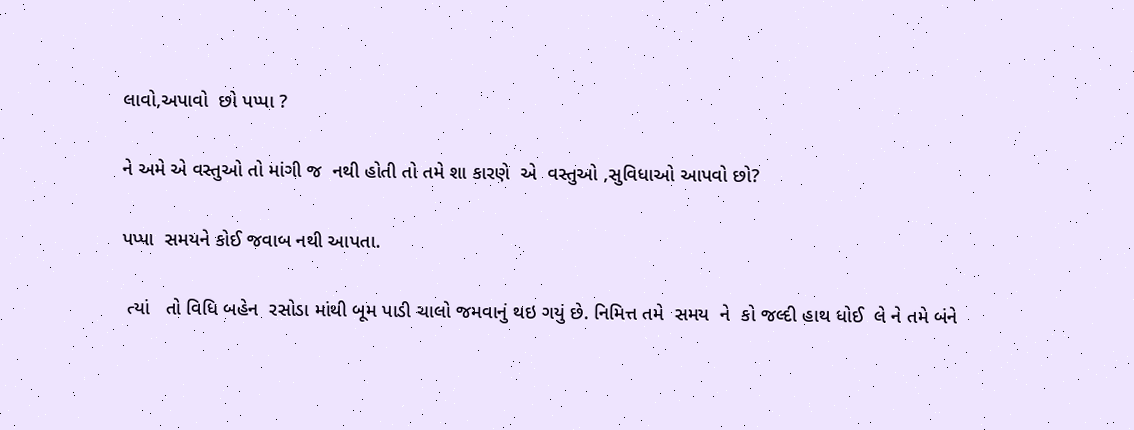લાવો,અપાવો  છો પપ્પા ?

ને અમે એ વસ્તુઓ તો માંગી જ  નથી હોતી તો તમે શા કારણે  એ  વસ્તુઓ ,સુવિધાઓ આપવો છો?

પપ્પા  સમયને કોઈ જવાબ નથી આપતા.

 ત્યાં   તો વિધિ બહેન  રસોડા માંથી બૂમ પાડી ચાલો જમવાનું થઇ ગયું છે. નિમિત્ત તમે  સમય  ને  કો જલ્દી હાથ ધોઈ  લે ને તમે બંને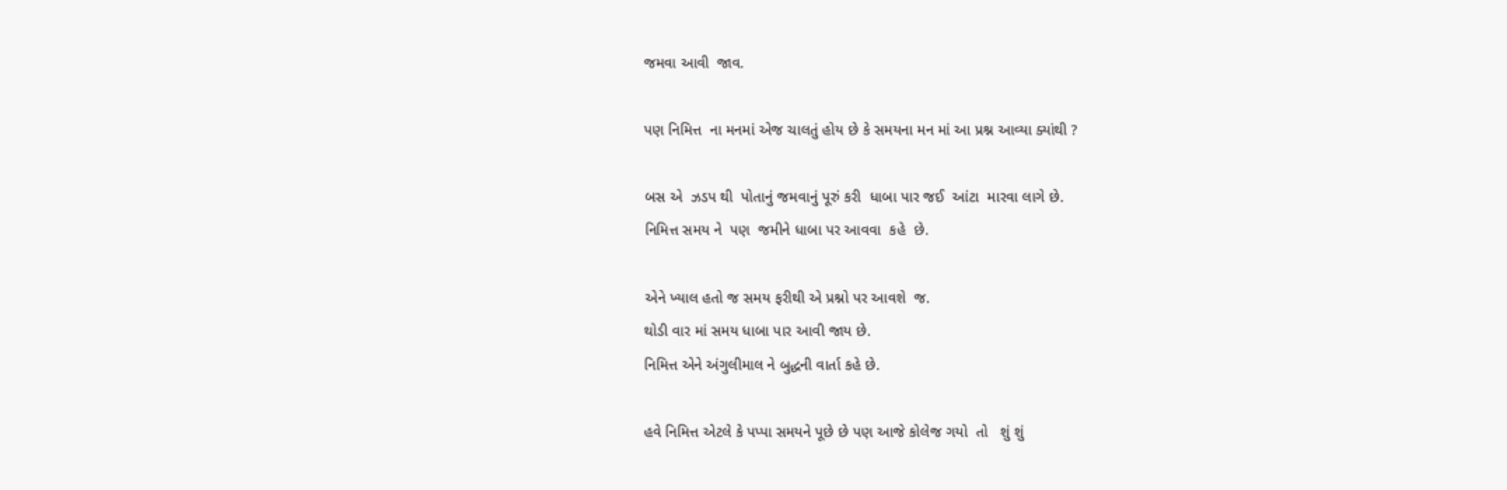જમવા આવી  જાવ.

પણ નિમિત્ત  ના મનમાં એજ ચાલતું હોય છે કે સમયના મન માં આ પ્રશ્ન આવ્યા ક્યાંથી ?

બસ એ  ઝડપ થી  પોતાનું જમવાનું પૂરું કરી  ધાબા પાર જઈ  આંટા  મારવા લાગે છે.
નિમિત્ત સમય ને  પણ  જમીને ધાબા પર આવવા  કહે  છે.

એને ખ્યાલ હતો જ સમય ફરીથી એ પ્રશ્નો પર આવશે  જ.
થોડી વાર માં સમય ધાબા પાર આવી જાય છે.
નિમિત્ત એને અંગુલીમાલ ને બુદ્ધની વાર્તા કહે છે.

હવે નિમિત્ત એટલે કે પપ્પા સમયને પૂછે છે પણ આજે કોલેજ ગયો  તો   શું શું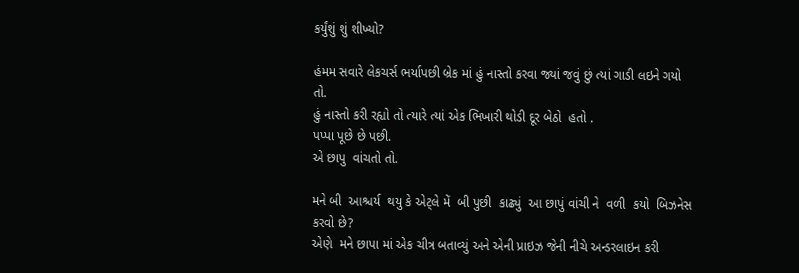કર્યુંશું શું શીખ્યો?

હંમમ સવારે લેકચર્સ ભર્યાપછી બ્રેક માં હું નાસ્તો કરવા જ્યાં જવું છું ત્યાં ગાડી લઇને ગયો તો.
હું નાસ્તો કરી રહ્યો તો ત્યારે ત્યાં એક ભિખારી થોડી દૂર બેઠો  હતો .
પપ્પા પૂછે છે પછી.
એ છાપુ  વાંચતો તો.

મને બી  આશ્ચર્ય  થયુ કે એટ્લે મેં  બી પુછી  કાઢ્યું  આ છાપું વાંચી ને  વળી  કયો  બિઝનેસ  કરવો છે?
એણે  મને છાપા માં એક ચીત્ર બતાવ્યું અને એની પ્રાઇઝ જેની નીચે અન્ડરલાઇન કરી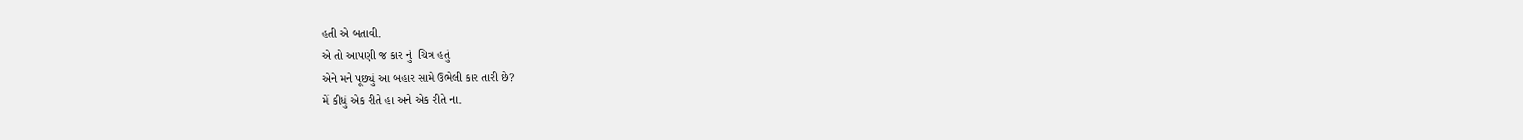હતી એ બતાવી.
એ તો આપણી જ કાર નું  ચિત્ર હતું
એને મને પૂછ્યું આ બહાર સામે ઉભેલી કાર તારી છે?
મેં કીધું એક રીતે હા અને એક રીતે ના.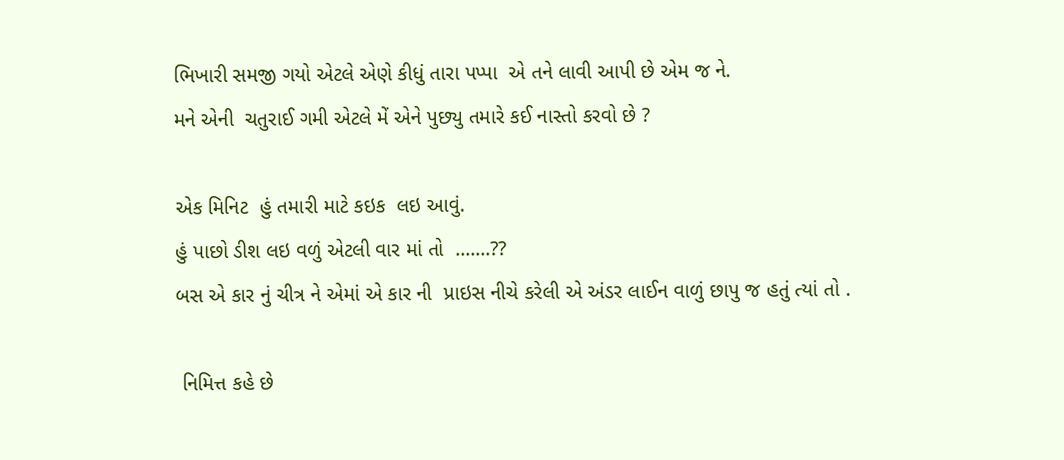ભિખારી સમજી ગયો એટલે એણે કીધું તારા પપ્પા  એ તને લાવી આપી છે એમ જ ને.
મને એની  ચતુરાઈ ગમી એટલે મેં એને પુછ્યુ તમારે કઈ નાસ્તો કરવો છે ?

એક મિનિટ  હું તમારી માટે કઇક  લઇ આવું.
હું પાછો ડીશ લઇ વળું એટલી વાર માં તો  .......??
બસ એ કાર નું ચીત્ર ને એમાં એ કાર ની  પ્રાઇસ નીચે કરેલી એ અંડર લાઈન વાળું છાપુ જ હતું ત્યાં તો .

 નિમિત્ત કહે છે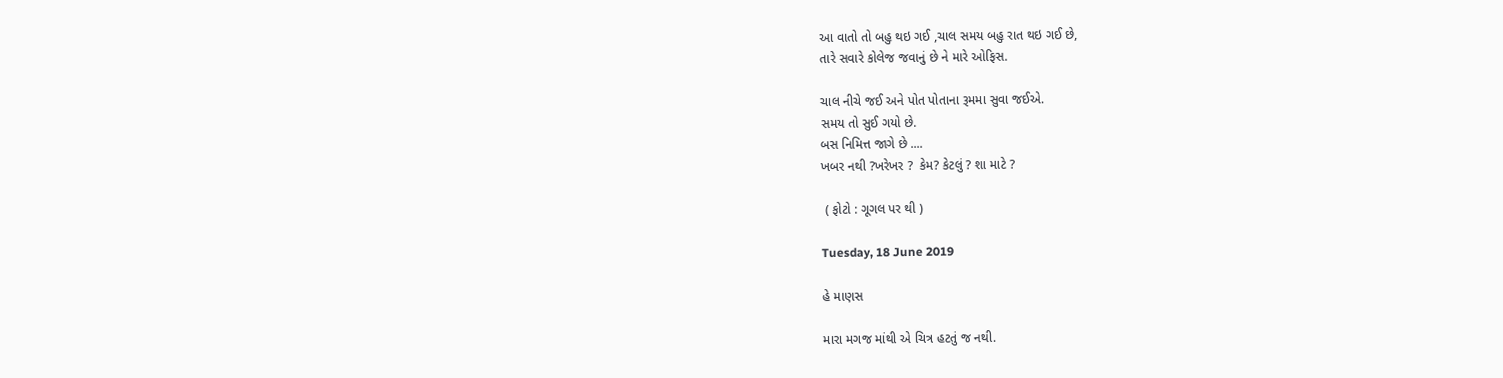આ વાતો તો બહુ થઇ ગઈ ,ચાલ સમય બહુ રાત થઇ ગઈ છે,
તારે સવારે કોલેજ જવાનું છે ને મારે ઓફિસ.

ચાલ નીચે જઈ અને પોત પોતાના રૂમમા સુવા જઈએ.
સમય તો સુઈ ગયો છે.
બસ નિમિત્ત જાગે છે ....
ખબર નથી ?ખરેખર ?  કેમ? કેટલું ? શા માટે ?

 ( ફોટો : ગૂગલ પર થી )

Tuesday, 18 June 2019

હે માણસ

મારા મગજ માંથી એ ચિત્ર હટતું જ નથી.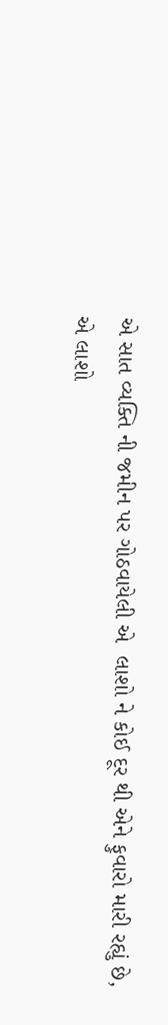એ સાત વ્યક્તિ ની જમીન પર ગોઠવાયેલી એ  લાશો ને કોઈ દૂર થી એને ફુવારો મારી રહ્યું છે,
એ લાશો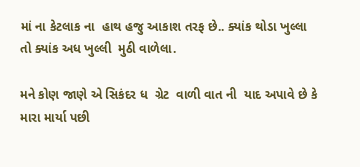માં ના કેટલાક ના  હાથ હજુ આકાશ તરફ છે.. ક્યાંક થોડા ખુલ્લા તો ક્યાંક અધ ખુલ્લી  મુઠી વાળેલા.

મને કોણ જાણે એ સિકંદર ધ  ગ્રેટ  વાળી વાત ની  યાદ અપાવે છે કે મારા માર્યા પછી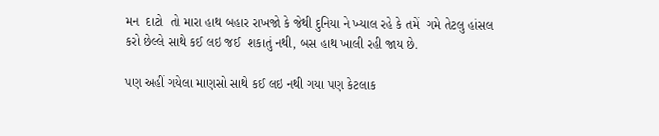મન  દાટો  તો મારા હાથ બહાર રાખજો કે જેથી દુનિયા ને ખ્યાલ રહે કે તમેં  ગમે તેટલુ હાંસલ કરો છેલ્લે સાથે કઈ લઇ જઈ  શકાતું નથી, બસ હાથ ખાલી રહી જાય છે.

પણ અહીં ગયેલા માણસો સાથે કઈ લઇ નથી ગયા પણ કેટલાક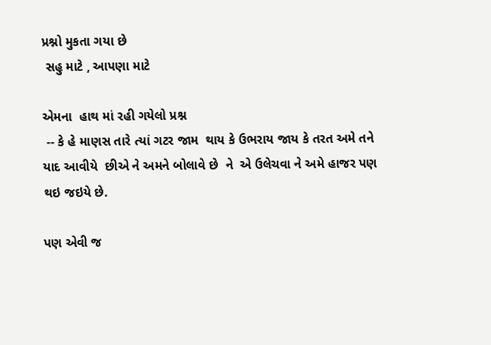પ્રશ્નો મુકતા ગયા છે
 સહુ માટે , આપણા માટે

એમના  હાથ માં રહી ગયેલો પ્રશ્ન
 -- કે હે માણસ તારે ત્યાં ગટર જામ  થાય કે ઉભરાય જાય કે તરત અમે તને યાદ આવીયે  છીએ ને અમને બોલાવે છે  ને  એ ઉલેચવા ને અમે હાજર પણ થઇ જઇયે છે.

પણ એવી જ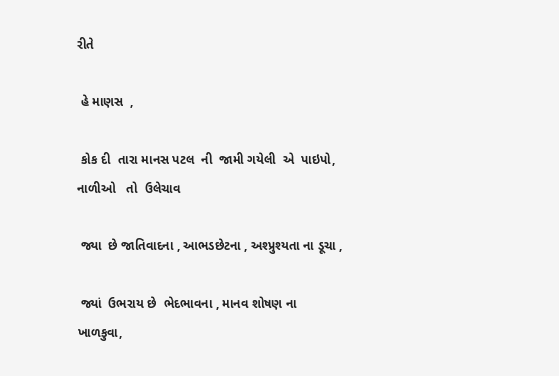રીતે

 હે માણસ  ,

 કોક દી  તારા માનસ પટલ  ની  જામી ગયેલી  એ  પાઇપો, નાળીઓ   તો  ઉલેચાવ

 જ્યા  છે જાતિવાદના , આભડછેટના , અશ્પ્રુશ્યતા ના ડૂચા ,

 જ્યાં  ઉભરાય છે  ભેદભાવના , માનવ શોષણ ના  ખાળકુવા,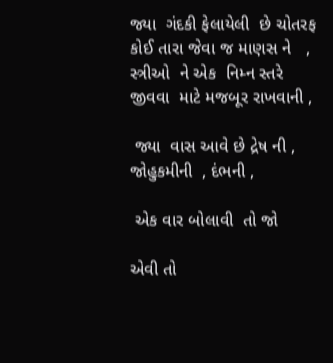જ્યા  ગંદકી ફેલાયેલી  છે ચોતરફ  કોઈ તારા જેવા જ માણસ ને   , સ્ત્રીઓ  ને એક  નિમ્ન સ્તરે જીવવા  માટે મજબૂર રાખવાની ,

 જ્યા  વાસ આવે છે દ્રેષ ની , જોહુકમીની  , દંભની ,

 એક વાર બોલાવી  તો જો

એવી તો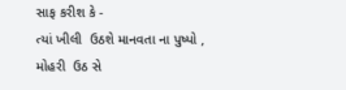સાફ કરીશ કે -
ત્યાં ખીલી  ઉઠશે માનવતા ના પુષ્પો ,
મોહરી  ઉઠ સે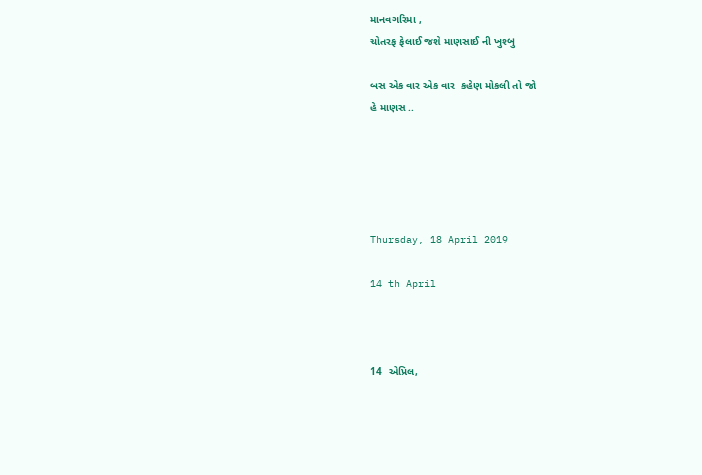માનવગરિમા ,
ચોતરફ ફેલાઈ જશે માણસાઈ ની ખુશ્બુ

બસ એક વાર એક વાર  કહેણ મોકલી તો જો
હે માણસ ..





Thursday, 18 April 2019

14 th April



14  એપ્રિલ,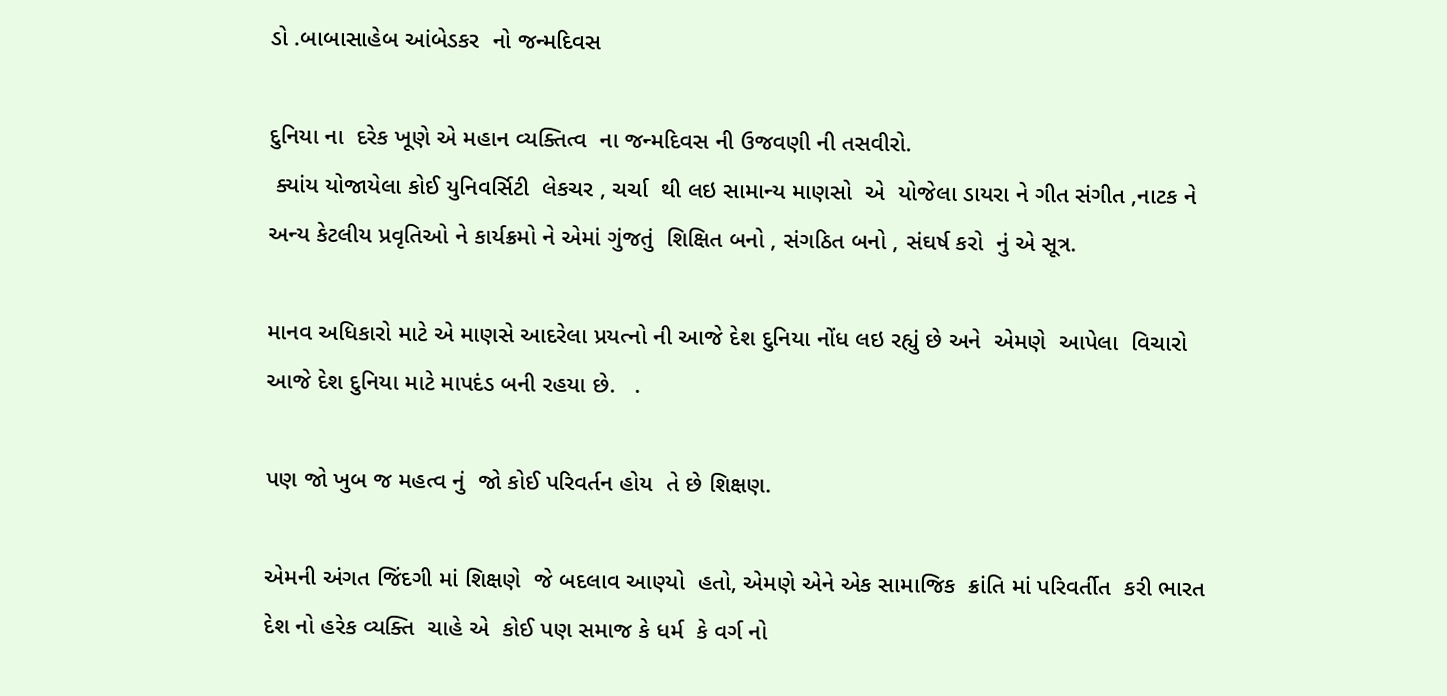ડો .બાબાસાહેબ આંબેડકર  નો જન્મદિવસ

દુનિયા ના  દરેક ખૂણે એ મહાન વ્યક્તિત્વ  ના જન્મદિવસ ની ઉજવણી ની તસવીરો.
 ક્યાંય યોજાયેલા કોઈ યુનિવર્સિટી  લેકચર , ચર્ચા  થી લઇ સામાન્ય માણસો  એ  યોજેલા ડાયરા ને ગીત સંગીત ,નાટક ને અન્ય કેટલીય પ્રવૃતિઓ ને કાર્યક્રમો ને એમાં ગુંજતું  શિક્ષિત બનો , સંગઠિત બનો , સંઘર્ષ કરો  નું એ સૂત્ર.

માનવ અધિકારો માટે એ માણસે આદરેલા પ્રયત્નો ની આજે દેશ દુનિયા નોંધ લઇ રહ્યું છે અને  એમણે  આપેલા  વિચારો આજે દેશ દુનિયા માટે માપદંડ બની રહયા છે.   .

પણ જો ખુબ જ મહત્વ નું  જો કોઈ પરિવર્તન હોય  તે છે શિક્ષણ.

એમની અંગત જિંદગી માં શિક્ષણે  જે બદલાવ આણ્યો  હતો, એમણે એને એક સામાજિક  ક્રાંતિ માં પરિવર્તીત  કરી ભારત દેશ નો હરેક વ્યક્તિ  ચાહે એ  કોઈ પણ સમાજ કે ધર્મ  કે વર્ગ નો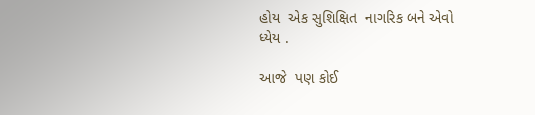હોય  એક સુશિક્ષિત  નાગરિક બને એવો ધ્યેય .

આજે  પણ કોઈ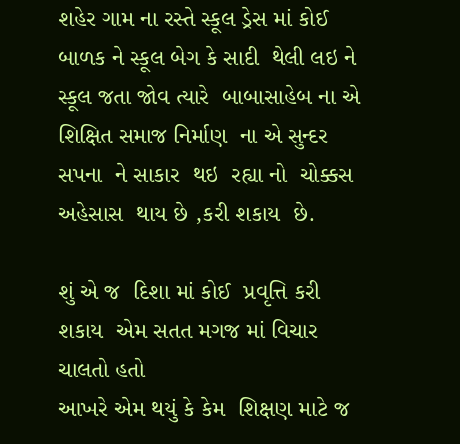શહેર ગામ ના રસ્તે સ્કૂલ ડ્રેસ માં કોઈ બાળક ને સ્કૂલ બેગ કે સાદી  થેલી લઇ ને સ્કૂલ જતા જોવ ત્યારે  બાબાસાહેબ ના એ શિક્ષિત સમાજ નિર્માણ  ના એ સુન્દર સપના  ને સાકાર  થઇ  રહ્યા નો  ચોક્કસ અહેસાસ  થાય છે ,કરી શકાય  છે.

શું એ જ  દિશા માં કોઈ  પ્રવૃત્તિ કરી શકાય  એમ સતત મગજ માં વિચાર ચાલતો હતો
આખરે એમ થયું કે કેમ  શિક્ષણ માટે જ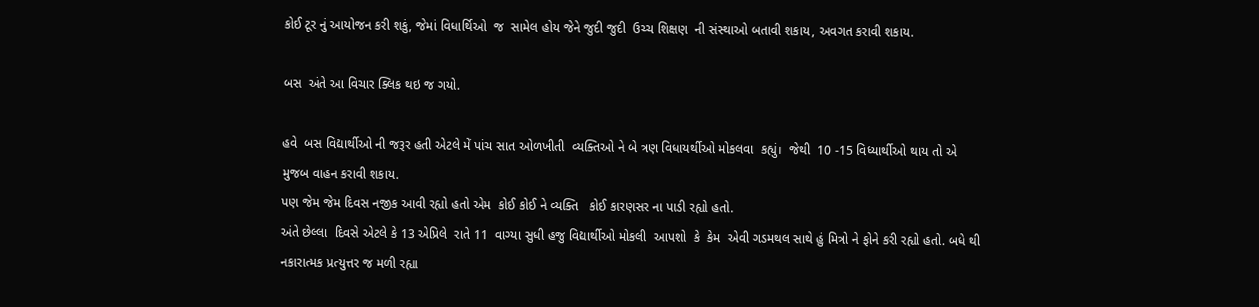કોઈ ટૂર નું આયોજન કરી શકું, જેમાં વિધાર્થિઓ  જ  સામેલ હોય જેને જુદી જુદી  ઉચ્ચ શિક્ષણ  ની સંસ્થાઓ બતાવી શકાય, અવગત કરાવી શકાય.

બસ  અંતે આ વિચાર ક્લિક થઇ જ ગયો.

હવે  બસ વિદ્યાર્થીઓ ની જરૂર હતી એટલે મેં પાંચ સાત ઓળખીતી  વ્યક્તિઓ ને બે ત્રણ વિધાયર્થીઓ મોકલવા  કહ્યું।  જેથી  10 -15 વિધ્યાર્થીઓ થાય તો એ મુજબ વાહન કરાવી શકાય.
પણ જેમ જેમ દિવસ નજીક આવી રહ્યો હતો એમ  કોઈ કોઈ ને વ્યક્તિ   કોઈ કારણસર ના પાડી રહ્યો હતો.
અંતે છેલ્લા  દિવસે એટલે કે 13 એપ્રિલે  રાતે 11  વાગ્યા સુધી હજુ વિદ્યાર્થીઓ મોકલી  આપશો  કે  કેમ  એવી ગડમથલ સાથે હું મિત્રો ને ફોને કરી રહ્યો હતો. બધે થી નકારાત્મક પ્રત્યુત્તર જ મળી રહ્યા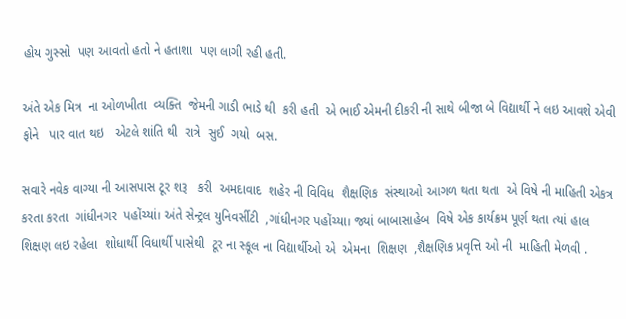હોય ગુસ્સો  પણ આવતો હતો ને હતાશા  પણ લાગી રહી હતી.

અંતે એક મિત્ર  ના ઓળખીતા  વ્યક્તિ  જેમની ગાડી ભાડે થી  કરી હતી  એ ભાઈ એમની દીકરી ની સાથે બીજા બે વિદ્યાર્થી ને લઇ આવશે એવી  ફોને   પાર વાત થઇ   એટલે શાંતિ થી  રાત્રે  સુઈ  ગયો  બસ.

સવારે નવેક વાગ્યા ની આસપાસ ટૂર શરૂ   કરી  અમદાવાદ  શહેર ની વિવિધ  શૈક્ષણિક  સંસ્થાઓ આગળ થતા થતા  એ વિષે ની માહિતી એકત્ર કરતા કરતા  ગાંધીનગર  પહોંચ્યાં। અંતે સેન્ટ્રલ યુનિવર્સીટી  ,ગાંધીનગર પહોંચ્યા। જ્યાં બાબાસાહેબ  વિષે એક કાર્યક્રમ પૂર્ણ થતા ત્યાં હાલ શિક્ષણ લઇ રહેલા  શોધાર્થી વિધાર્થી પાસેથી  ટૂર ના સ્કૂલ ના વિદ્યાર્થીઓ એ  એમના  શિક્ષણ  ,શૈક્ષણિક પ્રવૃત્તિ ઓ ની  માહિતી મેળવી .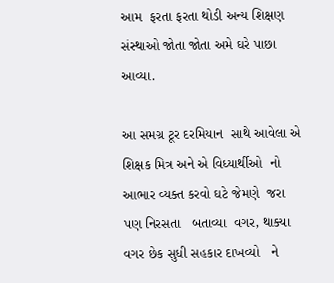આમ  ફરતા ફરતા થોડી અન્ય શિક્ષણ સંસ્થાઓ જોતા જોતા અમે ઘરે પાછા આવ્યા.

આ સમગ્ર ટૂર દરમિયાન  સાથે આવેલા એ  શિક્ષક મિત્ર અને એ વિધ્યાર્થીઓ  નો આભાર વ્યક્ત કરવો ઘટે જેમણે  જરા પણ નિરસતા   બતાવ્યા  વગર, થાક્યા વગર છેક સુધી સહકાર દાખવ્યો   ને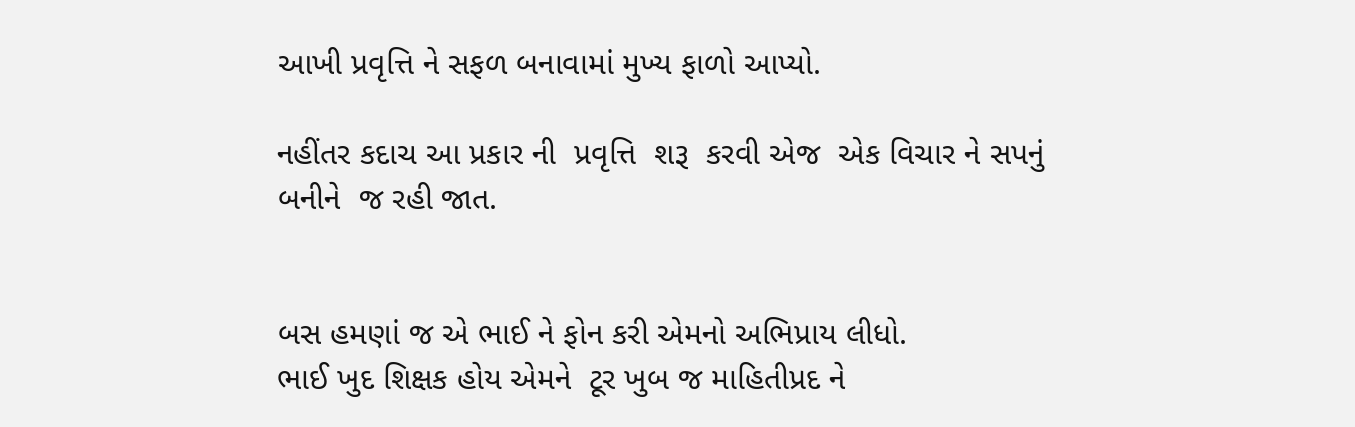આખી પ્રવૃત્તિ ને સફળ બનાવામાં મુખ્ય ફાળો આપ્યો.

નહીંતર કદાચ આ પ્રકાર ની  પ્રવૃત્તિ  શરૂ  કરવી એજ  એક વિચાર ને સપનું  બનીને  જ રહી જાત.


બસ હમણાં જ એ ભાઈ ને ફોન કરી એમનો અભિપ્રાય લીધો.
ભાઈ ખુદ શિક્ષક હોય એમને  ટૂર ખુબ જ માહિતીપ્રદ ને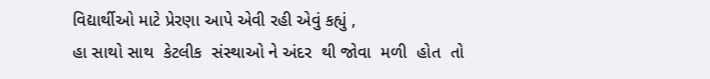વિદ્યાર્થીઓ માટે પ્રેરણા આપે એવી રહી એવું કહ્યું ,
હા સાથો સાથ  કેટલીક  સંસ્થાઓ ને અંદર  થી જોવા  મળી  હોત  તો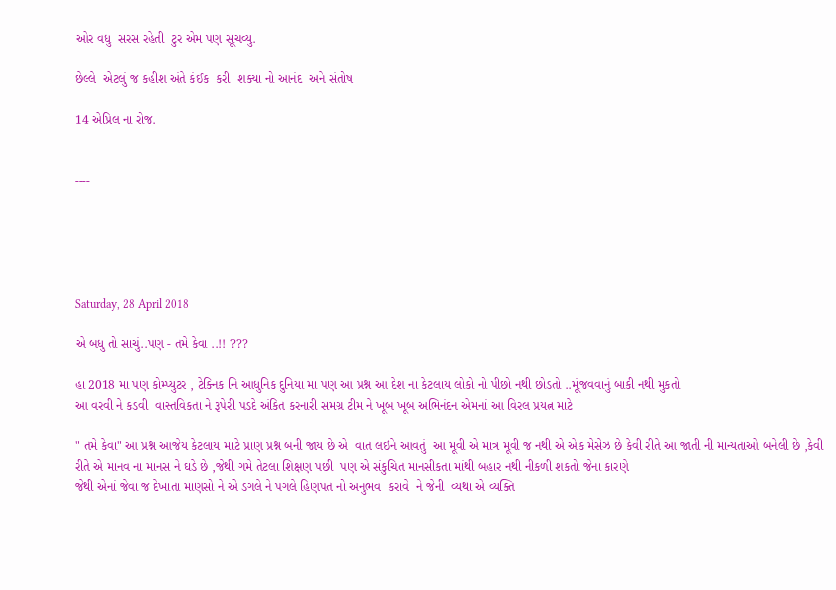ઓર વધુ  સરસ રહેતી  ટુર એમ પણ સૂચવ્યુ.

છેલ્લે  એટલું જ કહીશ અંતે કંઈક  કરી  શક્યા નો આનંદ  અને સંતોષ

14 એપ્રિલ ના રોજ.


----





Saturday, 28 April 2018

એ બધુ તો સાચું..પણ - તમે કેવા ..!! ???

હા 2018 મા પણ કોમ્પ્યુટર , ટેક્નિક નિ આધુનિક દુનિયા મા પણ આ પ્રશ્ન આ દેશ ના કેટલાય લોકો નો પીછો નથી છોડતો ..મૂંજવવાનું બાકી નથી મુકતો
આ વરવી ને કડવી  વાસ્તવિકતા ને રૂપેરી પડદે અંકિત કરનારી સમગ્ર ટીમ ને ખૂબ ખૂબ અભિનંદન એમનાં આ વિરલ પ્રયત્ન માટે

" તમે કેવા" આ પ્રશ્ન આજેય કેટલાય માટે પ્રાણ પ્રશ્ન બની જાય છે એ  વાત લઇને આવતું  આ મૂવી એ માત્ર મૂવી જ નથી એ એક મેસેઝ છે કેવી રીતે આ જાતી ની માન્યતાઓ બનેલી છે ,કેવી રીતે એ માનવ ના માનસ ને ઘડે છે ,જેથી ગમે તેટલા શિક્ષણ પછી  પણ એ સંકુચિત માનસીકતા માંથી બહાર નથી નીકળી શકતો જેના કારણે
જેથી એનાં જેવા જ દેખાતા માણસો ને એ ડગલે ને પગલે હિણપત નો અનુભવ  કરાવે  ને જેની  વ્યથા એ વ્યક્તિ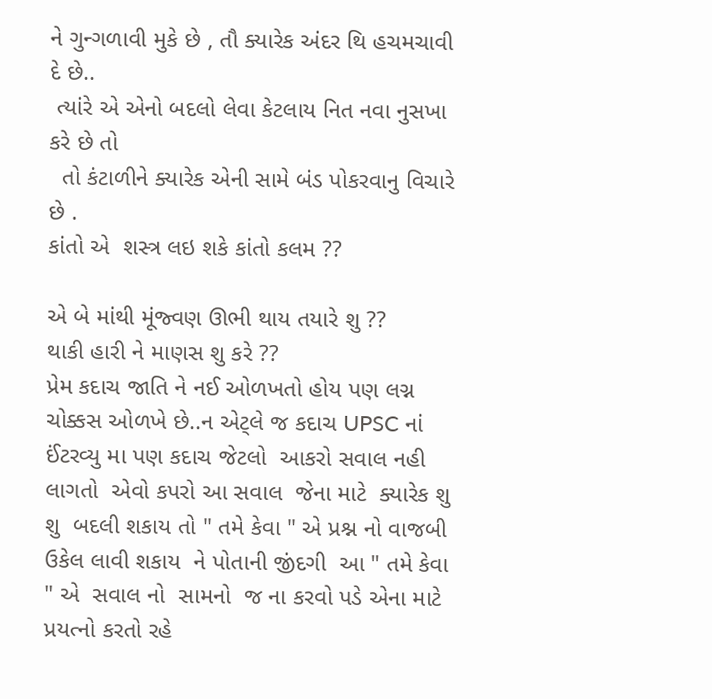ને ગુન્ગળાવી મુકે છે , તૌ ક્યારેક અંદર થિ હચમચાવી દે છે..
 ત્યાંરે એ એનો બદલો લેવા કેટલાય નિત નવા નુસખા કરે છે તો
  તો કંટાળીને ક્યારેક એની સામે બંડ પોકરવાનુ વિચારે છે .
કાંતો એ  શસ્ત્ર લઇ શકે કાંતો કલમ ??

એ બે માંથી મૂંજ્વણ ઊભી થાય તયારે શુ ??
થાકી હારી ને માણસ શુ કરે ??
પ્રેમ કદાચ જાતિ ને નઈ ઓળખતો હોય પણ લગ્ન ચોક્કસ ઓળખે છે..ન એટ્લે જ કદાચ UPSC નાં  ઈંટરવ્યુ મા પણ કદાચ જેટલો  આકરો સવાલ નહી લાગતો  એવો કપરો આ સવાલ  જેના માટે  ક્યારેક શુ શુ  બદલી શકાય તો " તમે કેવા " એ પ્રશ્ન નો વાજબી ઉકેલ લાવી શકાય  ને પોતાની જીંદગી  આ " તમે કેવા " એ  સવાલ નો  સામનો  જ ના કરવો પડે એના માટે પ્રયત્નો કરતો રહે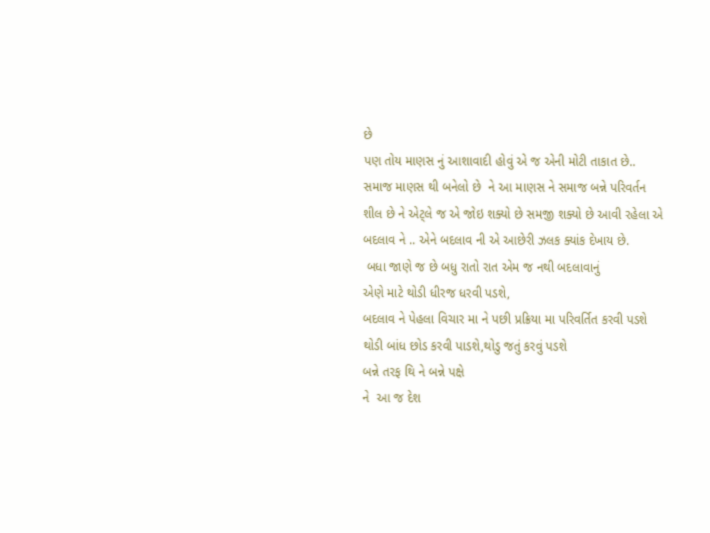છે
પણ તોય માણસ નું આશાવાદી હોવું એ જ એની મોટી તાકાત છે..
સમાજ માણસ થી બનેલો છે  ને આ માણસ ને સમાજ બન્ને પરિવર્તન શીલ છે ને એટ્લે જ એ જોઇ શક્યો છે સમજી શક્યો છે આવી રહેલા એ બદલાવ ને .. એને બદલાવ ની એ આછેરી ઝલક ક્યાંક દેખાય છે.
 બધા જાણે જ છે બધુ રાતો રાત એમ જ નથી બદલાવાનું
એણે માટે થોડી ધીરજ ધરવી પડશે,
બદલાવ ને પેહલા વિચાર મા ને પછી પ્રક્રિયા મા પરિવર્તિત કરવી પડશે
થોડી બાંધ છોડ કરવી પાડશે,થોડુ જતું કરવું પડશે
બન્ને તરફ થિ ને બન્ને પક્ષે
ને  આ જ દેશ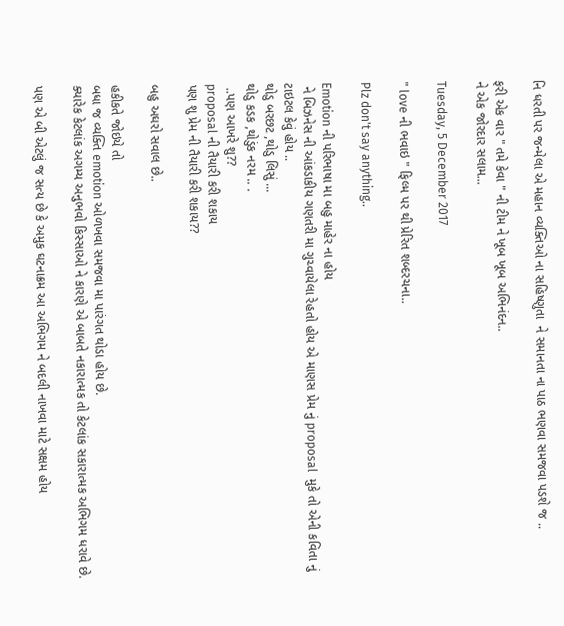નિ ધરતી પર જન્મેલા એ મહાન વ્યક્તિઓ ના સહિષ્ણુતા  ને સમાનતા ના પાઠ ભણવા સમજવા પડશે જ ..

ફરી એક વાર " તમે કેવા " ની ટીમ ને ખૂબ ખૂબ અભિનંદન..
ને એક જોરદાર સલામ...

Tuesday, 5 December 2017

" love ની ભવાઇ " ફિલ્મ પર થી પ્રેરિત શબ્દરચના..

Plz don't say anything..

Emotion ની પરિભાષા મા બહુ માહેર ના હોય
 ને બિઝનેસ ની આંકડાકીય ગણતરી મા ગુચ્વાયેલા રેહતો હોય એ માણસ પ્રેમ નું proposal  મુકે તો એની કવિતા નું ટાઇટલ કેવું હોય ..
થોડુ બરછટ ,થોડુ લિસું ...
થોડુ કડક ,થોડુંક નરમ .. .
 ..પણ આખરે શુ??
proposal ની તૈયારી કરી શકાય
પણ શુ પ્રેમ ની તૈયારી કરી શકાય??

બહુ અઘરો સવાલ છે..

હકીકતે જોઇયે તો
બધા જ વ્યક્તિ emotion ઓળખવા સમજવા મા પારંગત થોડા હોય છે.
ક્યારેક કેટલાંક અગમ્ય અનુભવો કિસ્સાઓ ને કારણે એ બાબતે નકારાત્મક તો કેટલાંક સકારાત્મક અભિગમ ધરાવે છે.

પણ એ બી એટલું જ સત્ય છે કે અમુક ઘટનાક્રમ આ અભિગમ ને બદલી નાખવા માટે સક્ષમ હોય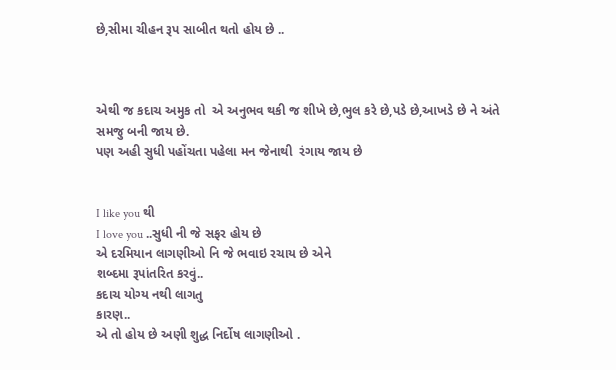છે,સીમા ચીહન રૂપ સાબીત થતો હોય છે ..



એથી જ કદાચ અમુક તો  એ અનુભવ થકી જ શીખે છે,ભુલ કરે છે,પડે છે,આખડે છે ને અંતે સમજુ બની જાય છે.
પણ અહી સુધી પહોંચતા પહેલા મન જેનાથી  રંગાય જાય છે


I like you થી
I love you ..સુધી ની જે સફર હોય છે
એ દરમિયાન લાગણીઓ નિ જે ભવાઇ રચાય છે એને
શબ્દમા રૂપાંતરિત કરવું..
કદાચ યોગ્ય નથી લાગતુ
કારણ..
એ તો હોય છે અણી શુદ્ધ નિર્દોષ લાગણીઓ .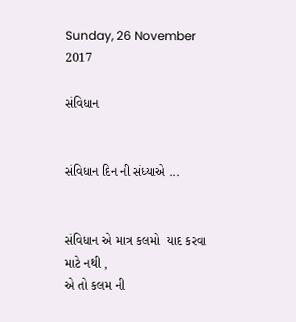Sunday, 26 November 2017

સંવિધાન


સંવિધાન દિન ની સંધ્યાએ ...


સંવિધાન એ માત્ર કલમો  યાદ કરવા માટે નથી ,
એ તો કલમ ની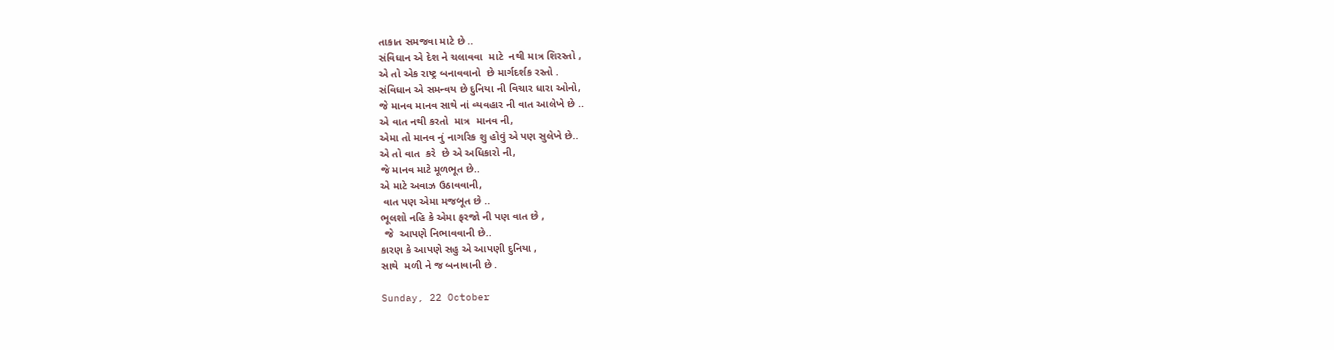તાકાત સમજવા માટે છે ..
સંવિધાન એ દેશ ને ચલાવવા  માટે  નથી માત્ર શિરસ્તો ,
એ તો એક રાષ્ટ્ર બનાવવાનો  છે માર્ગદર્શક રસ્તો .
સંવિધાન એ સમન્વય છે દુનિયા ની વિચાર ધારા ઓનો,
જે માનવ માનવ સાથે નાં વ્યવહાર ની વાત આલેખે છે ..
એ વાત નથી કરતો  માત્ર  માનવ ની,
એમા તો માનવ નું નાગરિક શુ હોવું એ પણ સુલેખે છે..
એ તો વાત  કરે  છે એ અધિકારો ની,
જે માનવ માટે મૂળભૂત છે..
એ માટે અવાઝ ઉઠાવવાની,
 વાત પણ એમા મજબૂત છે ..
ભૂલશો નહિ કે એમા ફરજો ની પણ વાત છે ,
 જે  આપણે નિભાવવાની છે..
કારણ કે આપણે સહુ એ આપણી દુનિયા ,
સાથે  મળી ને જ બનાવાની છે .

Sunday, 22 October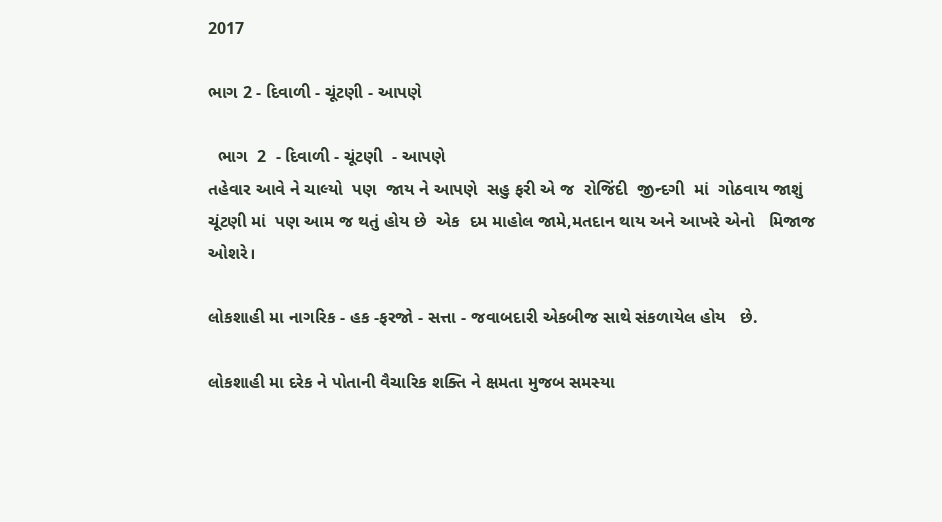2017

ભાગ 2 - દિવાળી - ચૂંટણી - આપણે

  ભાગ  2  - દિવાળી - ચૂંટણી  - આપણે
તહેવાર આવે ને ચાલ્યો  પણ  જાય ને આપણે  સહુ ફરી એ જ  રોજિંદી  જીન્દગી  માં  ગોઠવાય જાશું
ચૂંટણી માં  પણ આમ જ થતું હોય છે  એક  દમ માહોલ જામે,મતદાન થાય અને આખરે એનો   મિજાજ  ઓશરે।

લોકશાહી મા નાગરિક - હક -ફરજો - સત્તા - જવાબદારી એકબીજ સાથે સંકળાયેલ હોય   છે.

લોકશાહી મા દરેક ને પોતાની વૈચારિક શક્તિ ને ક્ષમતા મુજબ સમસ્યા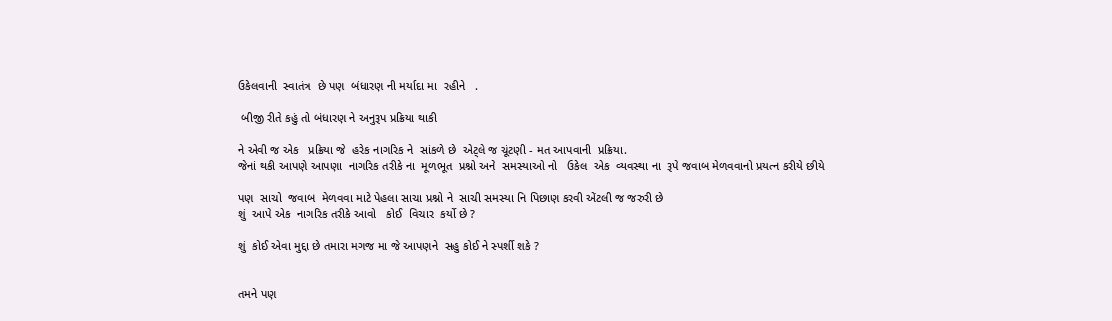ઉકેલવાની  સ્વાતંત્ર  છે પણ  બંધારણ ની મર્યાદા મા  રહીને   .

 બીજી રીતે કહું તો બંધારણ ને અનુરૂપ પ્રક્રિયા થાકી

ને એવી જ એક   પ્રક્રિયા જે  હરેક નાગરિક ને  સાંકળે છે  એટ્લે જ ચૂંટણી - મત આપવાની  પ્રક્રિયા.
જેનાં થકી આપણે આપણા  નાગરિક તરીકે ના  મૂળભૂત  પ્રશ્નો અને  સમસ્યાઓ નો   ઉકેલ  એક  વ્યવસ્થા ના  રૂપે જવાબ મેળવવાનો પ્રયત્ન કરીયે છીયે

પણ  સાચો  જવાબ  મેળવવા માટે પેહલા સાચા પ્રશ્નો ને  સાચી સમસ્યા નિ પિછાણ કરવી એંટલી જ જરુરી છે
શું  આપે એક  નાગરિક તરીકે આવો   કોઈ  વિચાર  કર્યો છે ?

શું  કોઈ એવા મુદ્દા છે તમારા મગજ મા જે આપણને  સહુ કોઈ ને સ્પર્શી શકે ?


તમને પણ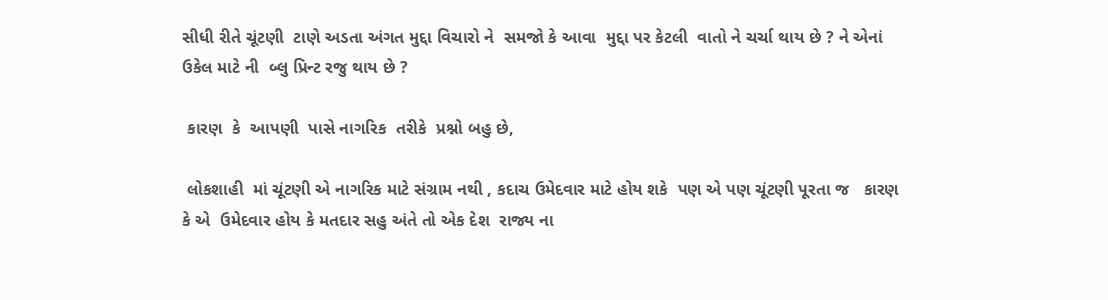સીધી રીતે ચૂંટણી  ટાણે અડતા અંગત મુદ્દા વિચારો ને  સમજો કે આવા  મુદ્દા પર કેટલી  વાતો ને ચર્ચા થાય છે ? ને એનાં ઉકેલ માટે ની  બ્લુ પ્રિન્ટ રજુ થાય છે ?

 કારણ  કે  આપણી  પાસે નાગરિક  તરીકે  પ્રશ્નો બહુ છે,

 લોકશાહી  માં ચૂંટણી એ નાગરિક માટે સંગ્રામ નથી , કદાચ ઉમેદવાર માટે હોય શકે  પણ એ પણ ચૂંટણી પૂરતા જ   કારણ  કે એ  ઉમેદવાર હોય કે મતદાર સહુ અંતે તો એક દેશ  રાજ્ય ના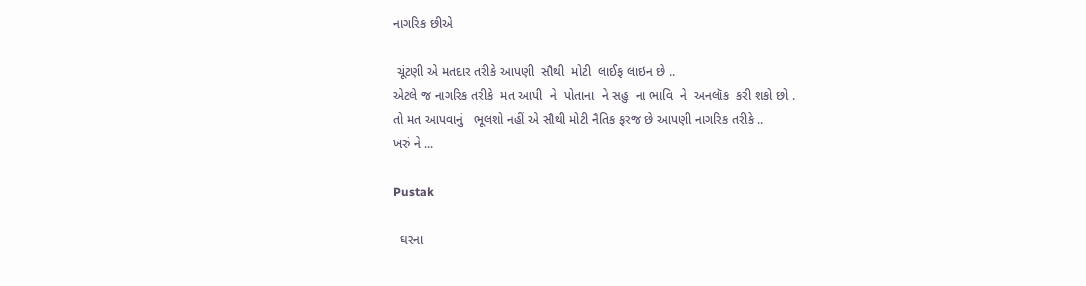નાગરિક છીએ

 ચૂંટણી એ મતદાર તરીકે આપણી  સૌથી  મોટી  લાઈફ લાઇન છે ..
એટલે જ નાગરિક તરીકે  મત આપી  ને  પોતાના  ને સહુ  ના ભાવિ  ને  અનલૉક  કરી શકો છો .
તો મત આપવાનું   ભૂલશો નહીં એ સૌથી મોટી નૈતિક ફરજ છે આપણી નાગરિક તરીકે ..
ખરું ને ...

Pustak

  ઘરના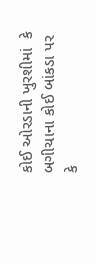કોઈ ઓરડાની ખુરશીમાં  કે બગીચાના કોઈ બાંકડા પર   કે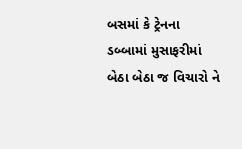બસમાં કે ટ્રેનના ડબ્બામાં મુસાફરીમાં  બેઠા બેઠા જ વિચારો ને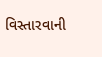વિસ્તારવાની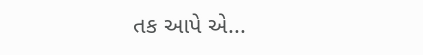તક આપે એ...